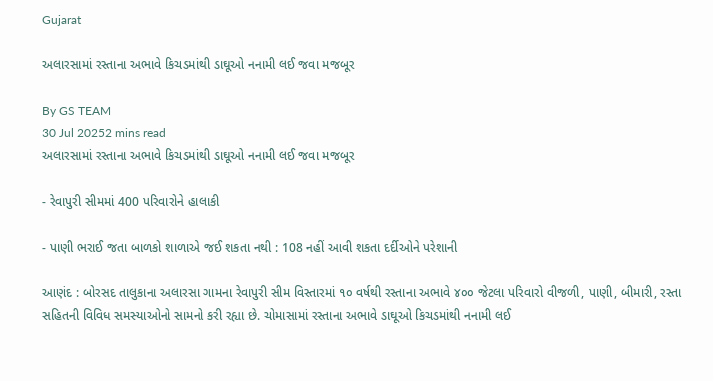Gujarat

અલારસામાં રસ્તાના અભાવે કિચડમાંથી ડાઘૂઓ નનામી લઈ જવા મજબૂર

By GS TEAM
30 Jul 20252 mins read
અલારસામાં રસ્તાના અભાવે કિચડમાંથી ડાઘૂઓ નનામી લઈ જવા મજબૂર

- રેવાપુરી સીમમાં 400 પરિવારોને હાલાકી

- પાણી ભરાઈ જતા બાળકો શાળાએ જઈ શકતા નથી : 108 નહીં આવી શકતા દર્દીઓને પરેશાની

આણંદ : બોરસદ તાલુકાના અલારસા ગામના રેવાપુરી સીમ વિસ્તારમાં ૧૦ વર્ષથી રસ્તાના અભાવે ૪૦૦ જેટલા પરિવારો વીજળી, પાણી, બીમારી, રસ્તા સહિતની વિવિધ સમસ્યાઓનો સામનો કરી રહ્યા છે. ચોમાસામાં રસ્તાના અભાવે ડાઘૂઓ કિચડમાંથી નનામી લઈ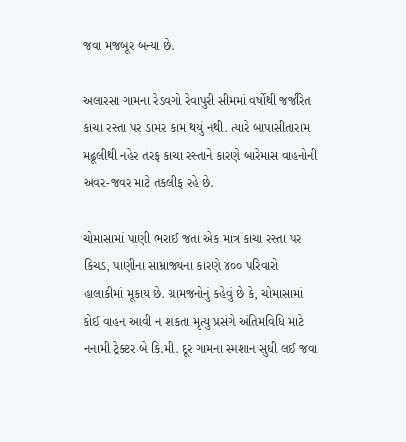જવા મજબૂર બન્યા છે.

અલારસા ગામના રેડવગો રેવાપુરી સીમમાં વર્ષોથી જર્જરિત કાચા રસ્તા પર ડામર કામ થયું નથી. ત્યારે બાપાસીતારામ મઢૂલીથી નહેર તરફ કાચા રસ્તાને કારણે બારેમાસ વાહનોની અવર-જવર માટે તકલીફ રહે છે.

ચોમાસામાં પાણી ભરાઈ જતા એક માત્ર કાચા રસ્તા પર કિચડ, પાણીના સામ્રાજ્યના કારણે ૪૦૦ પરિવારો હાલાકીમાં મૂકાય છે. ગ્રામજનોનું કહેવું છે કે, ચોમાસામાં કોઈ વાહન આવી ન શકતા મૃત્યુ પ્રસંગે અંતિમવિધિ માટે નનામી ટ્રેક્ટર બે કિ.મી. દૂર ગામના સ્મશાન સુધી લઈ જવા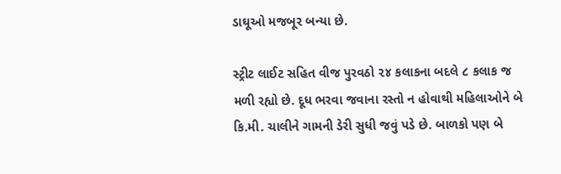ડાઘૂઓ મજબૂર બન્યા છે.

સ્ટ્રીટ લાઈટ સહિત વીજ પુરવઠો ૨૪ કલાકના બદલે ૮ કલાક જ મળી રહ્યો છે. દૂધ ભરવા જવાના રસ્તો ન હોવાથી મહિલાઓને બે કિ.મી. ચાલીને ગામની ડેરી સુધી જવું પડે છે. બાળકો પણ બે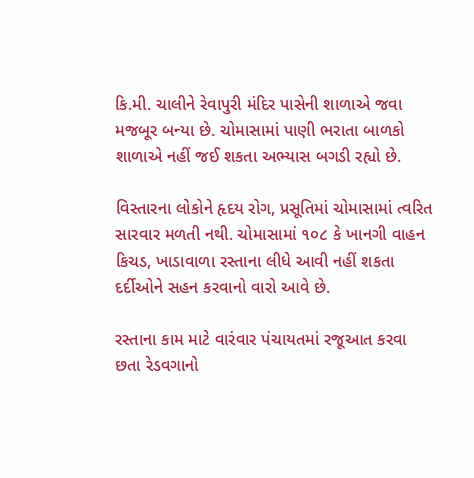કિ.મી. ચાલીને રેવાપુરી મંદિર પાસેની શાળાએ જવા મજબૂર બન્યા છે. ચોમાસામાં પાણી ભરાતા બાળકો શાળાએ નહીં જઈ શકતા અભ્યાસ બગડી રહ્યો છે.

વિસ્તારના લોકોને હૃદય રોગ, પ્રસૂતિમાં ચોમાસામાં ત્વરિત સારવાર મળતી નથી. ચોમાસામાં ૧૦૮ કે ખાનગી વાહન કિચડ, ખાડાવાળા રસ્તાના લીધે આવી નહીં શકતા દર્દીઓને સહન કરવાનો વારો આવે છે.

રસ્તાના કામ માટે વારંવાર પંચાયતમાં રજૂઆત કરવા છતા રેડવગાનો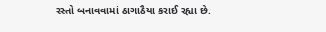રસ્તો બનાવવામાં ઠાગાઠૈયા કરાઈ રહ્યા છે.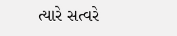ત્યારે સત્વરે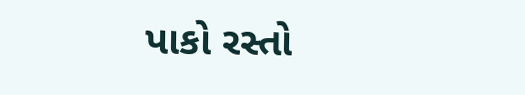પાકો રસ્તો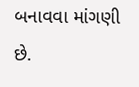બનાવવા માંગણી છે.